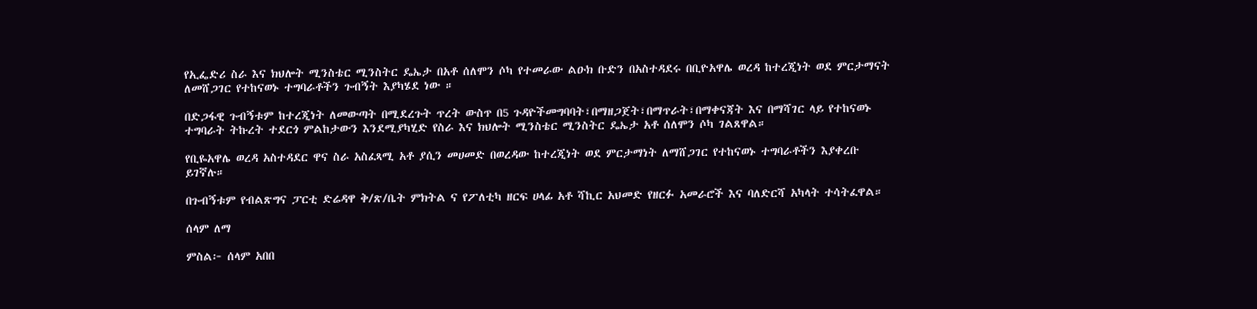የኢፌድሪ ስራ እና ክህሎት ሚንስቴር ሚንስትር ዴኤታ በአቶ ሰለሞን ሶካ የተመራው ልዑክ ቡድን በአስተዳደሩ በቢዮአዋሌ ወረዳ ከተረጂነት ወደ ምርታማናት ለመሸጋገር የተከናወኑ ተግባራቶችን ጉብኝት እያካሄደ ነው ።

በድጋፋዊ ጉብኝቱም ከተረጂነት ለመውጣት በሚደረጉት ጥረት ውስጥ በ5 ጉዳዮችመግባባት፣በማዘጋጀት፣በማጥራት፣በማቀናጃት እና በማሻገር ላይ የተከናወኑ ተግባራት ትኩረት ተደርጎ ምልከታውን እንደሚያካሂድ የስራ እና ክህሎት ሚንስቴር ሚንስትር ዴኤታ አቶ ሰለሞን ሶካ ገልጸዋል።

የቢዬአዋሌ ወረዳ አስተዳደር ዋና ስራ አስፈጻሚ አቶ ያሲን መሀመድ በወረዳው ከተረጂነት ወደ ምርታማነት ለማሸጋገር የተከናወኑ ተግባራቶችን እያቀረቡ ይገኛሉ።

በጉብኝቱም የብልጽግና ፓርቲ ድሬዳዋ ቅ/ጽ/ቤት ምክትል ና የፖለቲካ ዘርፍ ሀላፊ አቶ ሻኪር አህመድ የዘርፉ አመራሮች እና ባለድርሻ አካላት ተሳትፈዋል።

ሰላም ለማ

ምስል፦ ሰላም አበበ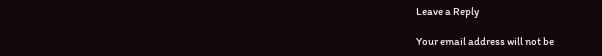Leave a Reply

Your email address will not be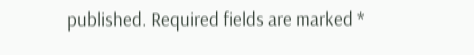published. Required fields are marked *